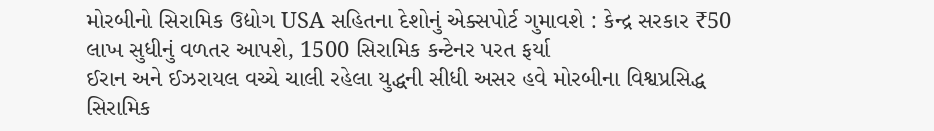મોરબીનો સિરામિક ઉદ્યોગ USA સહિતના દેશોનું એક્સપોર્ટ ગુમાવશે : કેન્દ્ર સરકાર ₹50 લાખ સુધીનું વળતર આપશે, 1500 સિરામિક કન્ટેનર પરત ફર્યા
ઈરાન અને ઈઝરાયલ વચ્ચે ચાલી રહેલા યુદ્ધની સીધી અસર હવે મોરબીના વિશ્વપ્રસિદ્ધ સિરામિક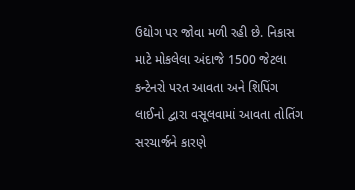ઉદ્યોગ પર જોવા મળી રહી છે. નિકાસ માટે મોકલેલા અંદાજે 1500 જેટલા કન્ટેનરો પરત આવતા અને શિપિંગ લાઈનો દ્વારા વસૂલવામાં આવતા તોતિંગ સરચાર્જને કારણે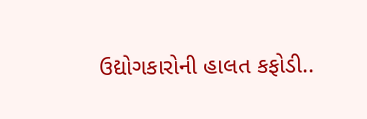ઉદ્યોગકારોની હાલત કફોડી..